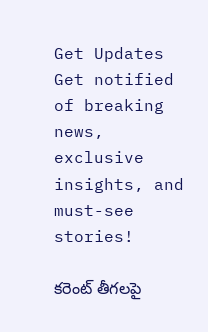Get Updates
Get notified of breaking news, exclusive insights, and must-see stories!

కరెంట్ తీగలపై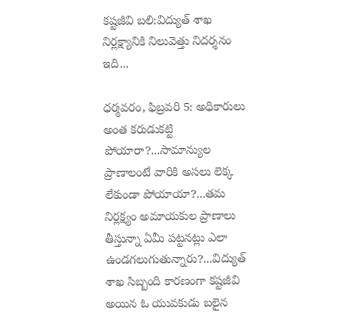కష్టజీవి బలి:విద్యుత్ శాఖ నిర్లక్ష్యానికి నిలువెత్తు నిదర్శనం ఇది...

ధర్మవరం, ఫిబ్రవరి 5: అధికారులు అంత కరుడుకట్టి పోయారా?...సామాన్యుల ప్రాణాలంటే వారికి అసలు లెక్క లేకుండా పోయాయా?...తమ నిర్లక్ష్యం అమాయకుల ప్రాణాలు తీస్తున్నా ఏమీ పట్టనట్లు ఎలా ఉండగలుగుతున్నారు?...విద్యుత్ శాఖ సిబ్బంది కారణంగా కష్టజీవి అయిన ఓ యువకుడు బలైన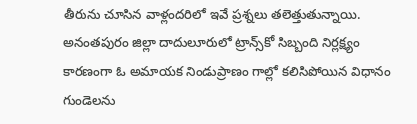తీరును చూసిన వాళ్లందరిలో ఇవే ప్రశ్నలు తలెత్తుతున్నాయి. అనంతపురం జిల్లా దాదులూరులో ట్రాన్స్‌కో సిబ్బంది నిర్లక్ష్యం కారణంగా ఓ అమాయక నిండుప్రాణం గాల్లో కలిసిపోయిన విధానం గుండెలను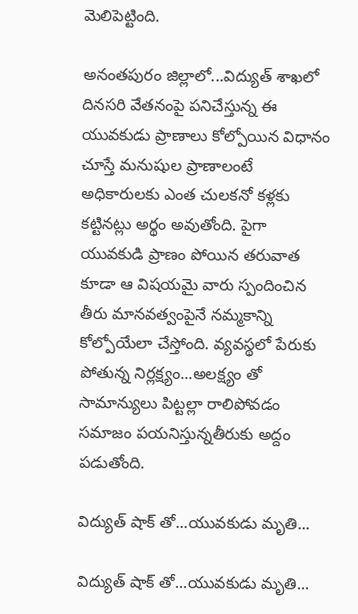మెలిపెట్టింది.

అనంతపురం జిల్లాలో...విద్యుత్ శాఖలో దినసరి వేతనంపై పనిచేస్తున్న ఈ యువకుడు ప్రాణాలు కోల్పోయిన విధానం చూస్తే మనుషుల ప్రాణాలంటే అధికారులకు ఎంత చులకనో కళ్లకు కట్టినట్లు అర్థం అవుతోంది. పైగా యువకుడి ప్రాణం పోయిన తరువాత కూడా ఆ విషయమై వారు స్పందించిన తీరు మానవత్వంపైనే నమ్మకాన్ని కోల్పోయేలా చేస్తోంది. వ్యవస్థలో పేరుకు పోతున్న నిర్లక్ష్యం...అలక్ష్యం తో సామాన్యులు పిట్టల్లా రాలిపోవడం సమాజం పయనిస్తున్నతీరుకు అద్దం పడుతోంది.

విద్యుత్ షాక్ తో...యువకుడు మృతి...

విద్యుత్ షాక్ తో...యువకుడు మృతి...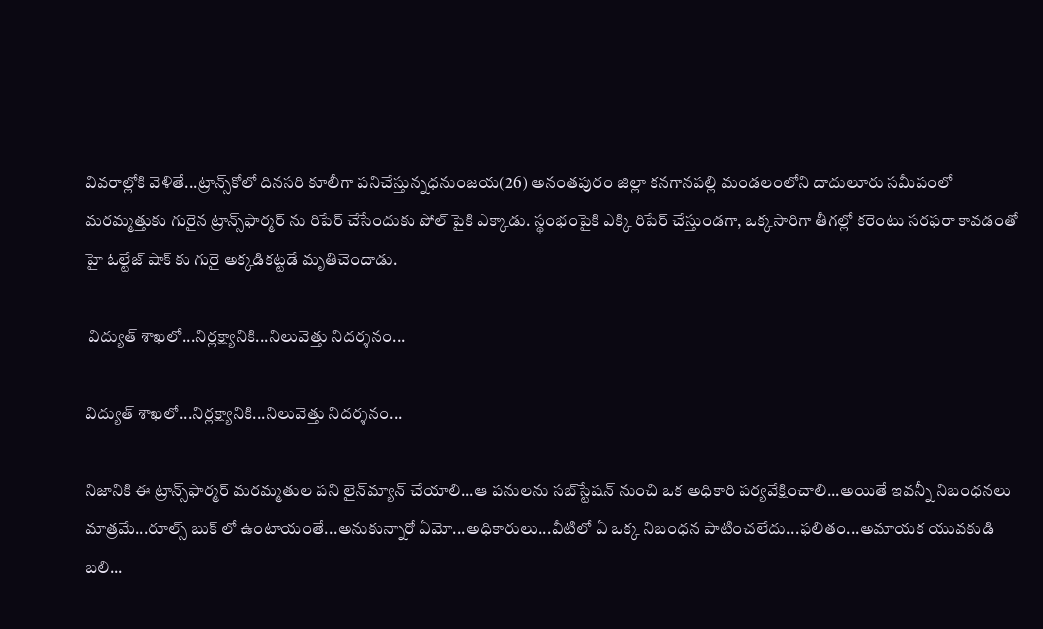వివరాల్లోకి వెళితే...ట్రాన్స్‌కోలో దినసరి కూలీగా పనిచేస్తున్నధనుంజయ(26) అనంతపురం జిల్లా కనగానపల్లి మండలంలోని దాదులూరు సమీపంలో మరమ్మత్తుకు గురైన ట్రాన్స్‌ఫార్మర్‌ ను రిపేర్ చేసేందుకు పోల్ పైకి ఎక్కాడు. స్థంభంపైకి ఎక్కి రిపేర్ చేస్తుండగా, ఒక్కసారిగా తీగల్లో కరెంటు సరఫరా కావడంతో హై ఓల్టేజ్ షాక్ కు గురై అక్కడికట్టడే మృతిచెందాడు.

 విద్యుత్ శాఖలో...నిర్లక్ష్యానికి...నిలువెత్తు నిదర్శనం...

విద్యుత్ శాఖలో...నిర్లక్ష్యానికి...నిలువెత్తు నిదర్శనం...

నిజానికి ఈ ట్రాన్స్‌ఫార్మర్‌ మరమ్మతుల పని లైన్‌మ్యాన్‌ చేయాలి...ఆ పనులను సబ్‌స్టేషన్‌ నుంచి ఒక అధికారి పర్యవేక్షించాలి...అయితే ఇవన్నీ నిబంధనలు మాత్రమే...రూల్స్ బుక్ లో ఉంటాయంతే...అనుకున్నారో ఏమో...అధికారులు...వీటిలో ఏ ఒక్క నిబంధన పాటించలేదు...ఫలితం...అమాయక యువకుడి బలి...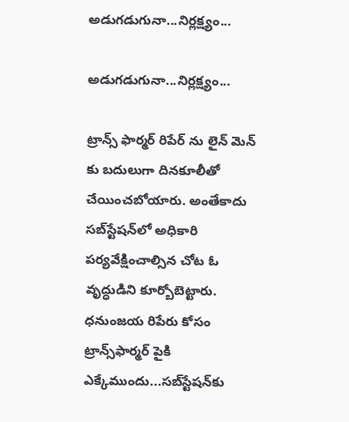అడుగడుగునా...నిర్లక్ష్యం...

అడుగడుగునా...నిర్లక్ష్యం...

ట్రాన్స్ ఫార్మర్ రిపేర్ ను లైన్ మెన్ కు బదులుగా దినకూలీతో చేయించబోయారు. అంతేకాదు సబ్‌స్టేషన్‌లో అధికారి పర్యవేక్షించాల్సిన చోట ఓ వృద్ధుడిని కూర్బోబెట్టారు. ధనుంజయ రిపేరు కోసం ట్రాన్స్‌ఫార్మర్‌ పైకి ఎక్కేముందు...సబ్‌స్టేషన్‌కు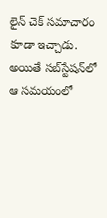లైన్‌ చెక్‌ సమాచారం కూడా ఇచ్చాడు. అయితే సబ్‌స్టేషన్‌లో ఆ సమయంలో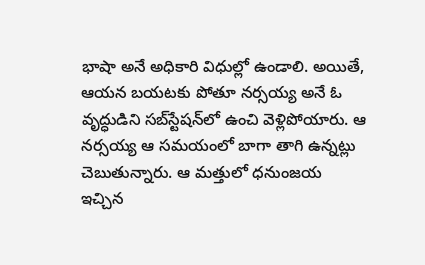భాషా అనే అధికారి విధుల్లో ఉండాలి. అయితే, ఆయన బయటకు పోతూ నర్సయ్య అనే ఓ వృద్ధుడిని సబ్‌స్టేషన్‌లో ఉంచి వెళ్లిపోయారు. ఆ నర్సయ్య ఆ సమయంలో బాగా తాగి ఉన్నట్లు చెబుతున్నారు. ఆ మత్తులో ధనుంజయ ఇచ్చిన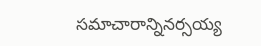సమాచారాన్నినర్సయ్య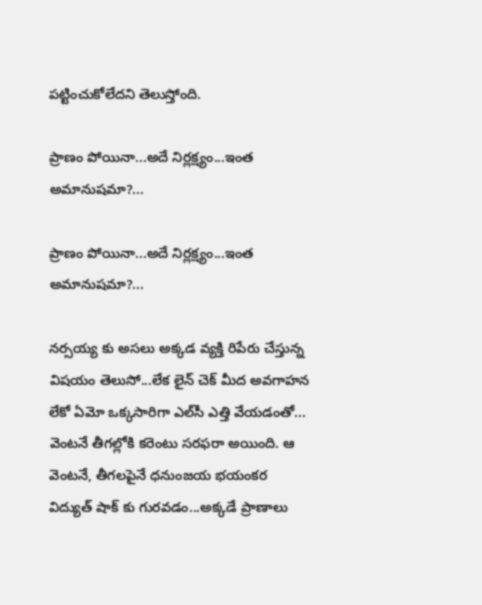పట్టించుకోలేదని తెలుస్తోంది.

ప్రాణం పోయినా...అదే నిర్లక్ష్యం...ఇంత అమానుషమా?...

ప్రాణం పోయినా...అదే నిర్లక్ష్యం...ఇంత అమానుషమా?...

నర్సయ్య కు అసలు అక్కడ వ్యక్తి రిపేరు చేస్తున్న విషయం తెలుసో...లేక లైన్‌ చెక్‌ మీద అవగాహన లేకో ఏమో ఒక్కసారిగా ఎల్‌సీ ఎత్తి వేయడంతో... వెంటనే తీగల్లోకి కరెంటు సరఫరా అయింది. ఆ వెంటనే, తీగలపైనే ధనుంజయ భయంకర విద్యుత్ షాక్ కు గురవడం...అక్కడే ప్రాణాలు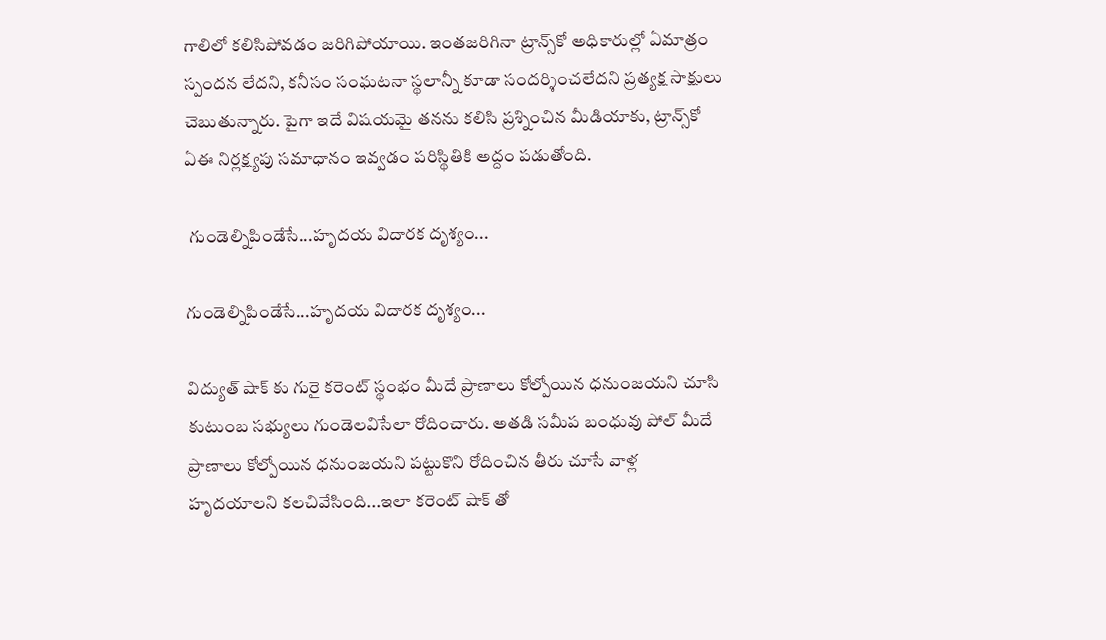గాలిలో కలిసిపోవడం జరిగిపోయాయి. ఇంతజరిగినా ట్రాన్స్‌కో అధికారుల్లో ఏమాత్రం స్పందన లేదని, కనీసం సంఘటనా స్థలాన్నీ కూడా సందర్శించలేదని ప్రత్యక్ష సాక్షులు చెబుతున్నారు. పైగా ఇదే విషయమై తనను కలిసి ప్రశ్నించిన మీడియాకు, ట్రాన్స్‌కో ఏఈ నిర్లక్ష్యపు సమాధానం ఇవ్వడం పరిస్థితికి అద్దం పడుతోంది.

 గుండెల్నిపిండేసే...హృదయ విదారక దృశ్యం...

గుండెల్నిపిండేసే...హృదయ విదారక దృశ్యం...

విద్యుత్ షాక్ కు గురై కరెంట్ స్థంభం మీదే ప్రాణాలు కోల్పోయిన ధనుంజయని చూసి కుటుంబ సభ్యులు గుండెలవిసేలా రోదించారు. అతడి సమీప బంధువు పోల్ మీదే ప్రాణాలు కోల్పోయిన ధనుంజయని పట్టుకొని రోదించిన తీరు చూసే వాళ్ల హృదయాలని కలచివేసింది...ఇలా కరెంట్ షాక్ తో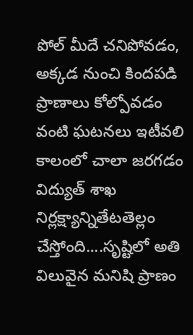పోల్ మీదే చనిపోవడం, అక్కడ నుంచి కిందపడి ప్రాణాలు కోల్పోవడం వంటి ఘటనలు ఇటీవలి కాలంలో చాలా జరగడం విద్యుత్ శాఖ నిర్లక్ష్యాన్నితేటతెల్లం చేస్తోంది....సృష్టిలో అతి విలువైన మనిషి ప్రాణం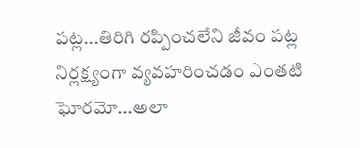పట్ల...తిరిగి రప్పించలేని జీవం పట్ల నిర్లక్ష్యంగా వ్యవహరించడం ఎంతటి ఘోరమో...అలా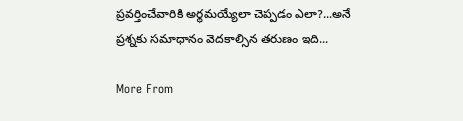ప్రవర్తించేవారికి అర్థమయ్యేలా చెప్పడం ఎలా?...అనే ప్రశ్నకు సమాధానం వెదకాల్సిన తరుణం ఇది...

More From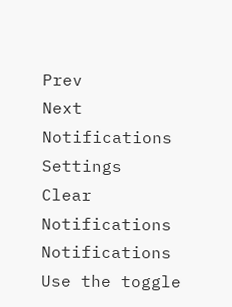Prev
Next
Notifications
Settings
Clear Notifications
Notifications
Use the toggle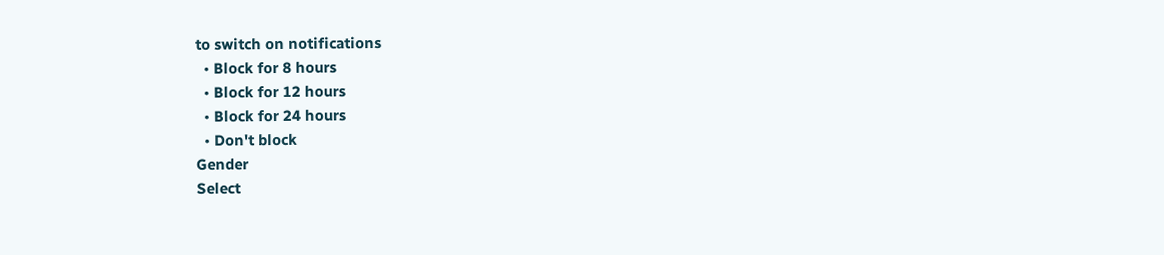to switch on notifications
  • Block for 8 hours
  • Block for 12 hours
  • Block for 24 hours
  • Don't block
Gender
Select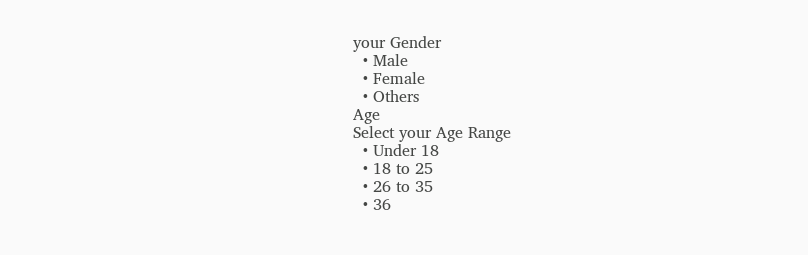your Gender
  • Male
  • Female
  • Others
Age
Select your Age Range
  • Under 18
  • 18 to 25
  • 26 to 35
  • 36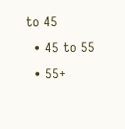to 45
  • 45 to 55
  • 55+